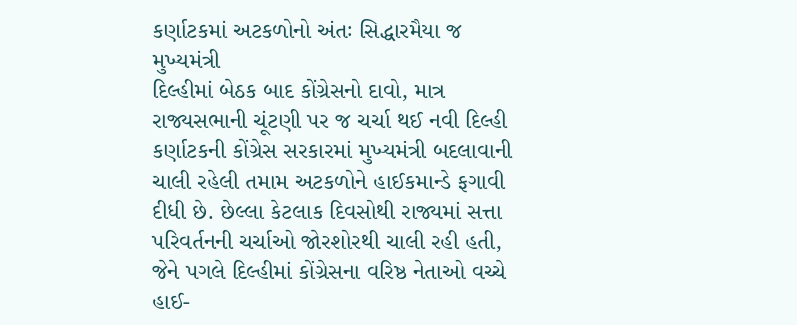કર્ણાટકમાં અટકળોનો અંતઃ સિદ્ધારમૈયા જ મુખ્યમંત્રી
દિલ્હીમાં બેઠક બાદ કોંગ્રેસનો દાવો, માત્ર રાજ્યસભાની ચૂંટણી પર જ ચર્ચા થઈ નવી દિલ્હી કર્ણાટકની કોંગ્રેસ સરકારમાં મુખ્યમંત્રી બદલાવાની ચાલી રહેલી તમામ અટકળોને હાઈકમાન્ડે ફગાવી દીધી છે. છેલ્લા કેટલાક દિવસોથી રાજ્યમાં સત્તા પરિવર્તનની ચર્ચાઓ જોરશોરથી ચાલી રહી હતી, જેને પગલે દિલ્હીમાં કોંગ્રેસના વરિષ્ઠ નેતાઓ વચ્ચે હાઈ-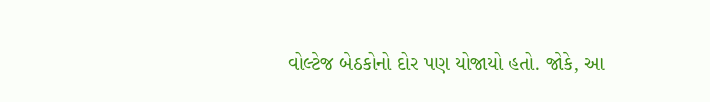વોલ્ટેજ બેઠકોનો દોર પણ યોજાયો હતો. જોકે, આ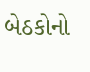બેઠકોનો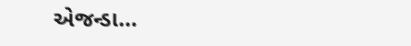એજન્ડા…